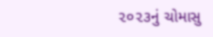૨૦૨૩નું ચોમાસુ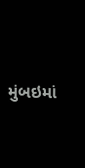મુંબઇમાં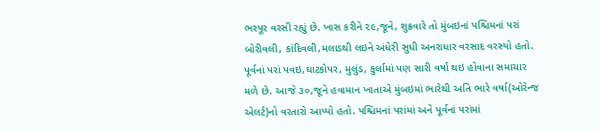ભરપૂર વરસી રહ્યું છે. ખાસ કરીને ૨૯,જૂને, શુક્રવારે તો મુંબઇનાં પશ્ચિમનાં પરાં બોરીવલી, કાંદિવલી,મલાડથી લઇને અંધેરી સુધી અનરાધાર વરસાદ વરસ્યો હતો. પૂર્વનાં પરાં પવઇ,ઘાટકોપર, મુલુંડ, કુર્લામાં પણ સારી વર્ષા થઇ હોવાના સમાચાર મળે છે. આજે ૩૦,જૂને હવામાન ખાતાએ મુંબઇમાં ભારેથી અતિ ભારે વર્ષા(ઓરેન્જ એલર્ટ)નો વરતારો આપ્યો હતો. પશ્ચિમનાં પરાંમાં અને પૂર્વનાં પરાંમાં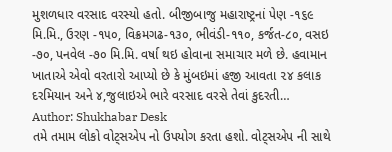મુશળધાર વરસાદ વરસ્યો હતો. બીજીબાજુ મહારાષ્ટ્રનાં પેણ -૧૬૯ મિ.મિ., ઉરણ -૧૫૦, વિક્રમગઢ-૧૩૦, ભીવંડી-૧૧૦, કર્જત-૮૦, વસઇ -૭૦, પનવેલ -૭૦ મિ.મિ. વર્ષા થઇ હોવાના સમાચાર મળે છે. હવામાન ખાતાએ એવો વરતારો આપ્યો છે કે મુંબઇમાં હજી આવતા ૨૪ કલાક દરમિયાન અને ૪,જુલાઇએ ભારે વરસાદ વરસે તેવાં કુદરતી…
Author: Shukhabar Desk
તમે તમામ લોકો વોટ્સએપ નો ઉપયોગ કરતા હશો. વોટ્સએપ ની સાથે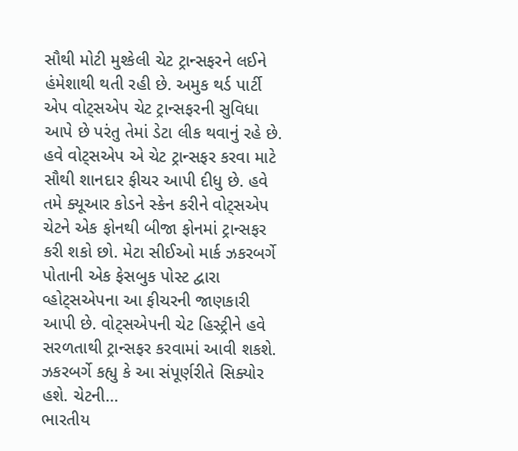સૌથી મોટી મુશ્કેલી ચેટ ટ્રાન્સફરને લઈને હંમેશાથી થતી રહી છે. અમુક થર્ડ પાર્ટી એપ વોટ્સએપ ચેટ ટ્રાન્સફરની સુવિધા આપે છે પરંતુ તેમાં ડેટા લીક થવાનું રહે છે. હવે વોટ્સએપ એ ચેટ ટ્રાન્સફર કરવા માટે સૌથી શાનદાર ફીચર આપી દીધુ છે. હવે તમે ક્યૂઆર કોડને સ્કેન કરીને વોટ્સએપ ચેટને એક ફોનથી બીજા ફોનમાં ટ્રાન્સફર કરી શકો છો. મેટા સીઈઓ માર્ક ઝકરબર્ગે પોતાની એક ફેસબુક પોસ્ટ દ્વારા વ્હોટ્સએપના આ ફીચરની જાણકારી આપી છે. વોટ્સએપની ચેટ હિસ્ટ્રીને હવે સરળતાથી ટ્રાન્સફર કરવામાં આવી શકશે. ઝકરબર્ગે કહ્યુ કે આ સંપૂર્ણરીતે સિક્યોર હશે. ચેટની…
ભારતીય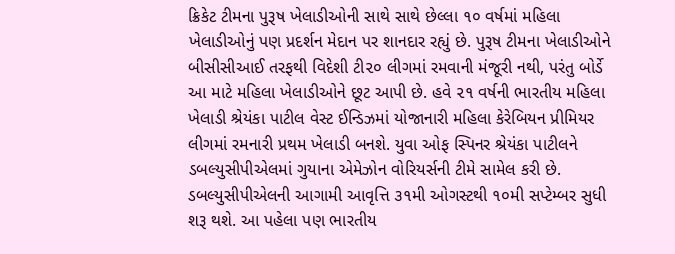ક્રિકેટ ટીમના પુરૂષ ખેલાડીઓની સાથે સાથે છેલ્લા ૧૦ વર્ષમાં મહિલા ખેલાડીઓનું પણ પ્રદર્શન મેદાન પર શાનદાર રહ્યું છે. પુરૂષ ટીમના ખેલાડીઓને બીસીસીઆઈ તરફથી વિદેશી ટી૨૦ લીગમાં રમવાની મંજૂરી નથી, પરંતુ બોર્ડે આ માટે મહિલા ખેલાડીઓને છૂટ આપી છે. હવે ૨૧ વર્ષની ભારતીય મહિલા ખેલાડી શ્રેયંકા પાટીલ વેસ્ટ ઈન્ડિઝમાં યોજાનારી મહિલા કેરેબિયન પ્રીમિયર લીગમાં રમનારી પ્રથમ ખેલાડી બનશે. યુવા ઓફ સ્પિનર શ્રેયંકા પાટીલને ડબલ્યુસીપીએલમાં ગુયાના એમેઝોન વોરિયર્સની ટીમે સામેલ કરી છે. ડબલ્યુસીપીએલની આગામી આવૃત્તિ ૩૧મી ઓગસ્ટથી ૧૦મી સપ્ટેમ્બર સુધી શરૂ થશે. આ પહેલા પણ ભારતીય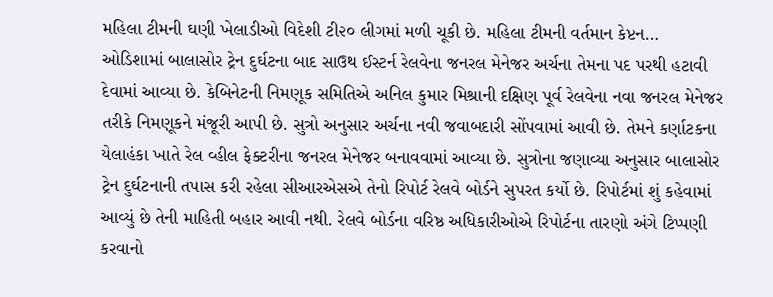મહિલા ટીમની ઘણી ખેલાડીઓ વિદેશી ટી૨૦ લીગમાં મળી ચૂકી છે. મહિલા ટીમની વર્તમાન કેપ્ટન…
ઓડિશામાં બાલાસોર ટ્રેન દુર્ઘટના બાદ સાઉથ ઈસ્ટર્ન રેલવેના જનરલ મેનેજર અર્ચના તેમના પદ પરથી હટાવી દેવામાં આવ્યા છે. કેબિનેટની નિમણૂક સમિતિએ અનિલ કુમાર મિશ્રાની દક્ષિણ પૂર્વ રેલવેના નવા જનરલ મેનેજર તરીકે નિમણૂકને મંજૂરી આપી છે. સુત્રો અનુસાર અર્ચના નવી જવાબદારી સોંપવામાં આવી છે. તેમને કર્ણાટકના યેલાહંકા ખાતે રેલ વ્હીલ ફેક્ટરીના જનરલ મેનેજર બનાવવામાં આવ્યા છે. સુત્રોના જણાવ્યા અનુસાર બાલાસોર ટ્રેન દુર્ઘટનાની તપાસ કરી રહેલા સીઆરએસએ તેનો રિપોર્ટ રેલવે બોર્ડને સુપરત કર્યો છે. રિપોર્ટમાં શું કહેવામાં આવ્યું છે તેની માહિતી બહાર આવી નથી. રેલવે બોર્ડના વરિષ્ઠ અધિકારીઓએ રિપોર્ટના તારણો અંગે ટિપ્પણી કરવાનો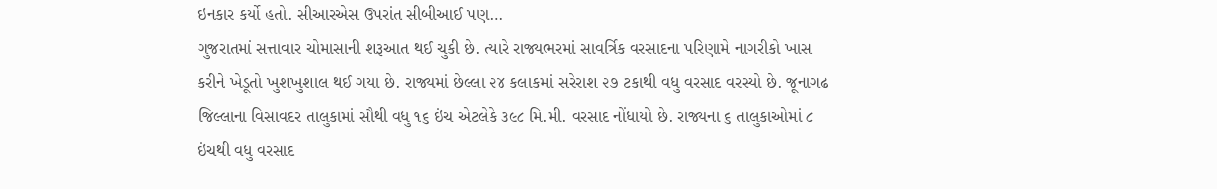ઇનકાર કર્યો હતો. સીઆરએસ ઉપરાંત સીબીઆઈ પણ…
ગુજરાતમાં સત્તાવાર ચોમાસાની શરૂઆત થઈ ચુકી છે. ત્યારે રાજ્યભરમાં સાવર્ત્રિક વરસાદના પરિણામે નાગરીકો ખાસ કરીને ખેડૂતો ખુશખુશાલ થઈ ગયા છે. રાજ્યમાં છેલ્લા ૨૪ કલાકમાં સરેરાશ ૨૭ ટકાથી વધુ વરસાદ વરસ્યો છે. જૂનાગઢ જિલ્લાના વિસાવદર તાલુકામાં સૌથી વધુ ૧૬ ઇંચ એટલેકે ૩૯૮ મિ.મી. વરસાદ નોંધાયો છે. રાજ્યના ૬ તાલુકાઓમાં ૮ ઇંચથી વધુ વરસાદ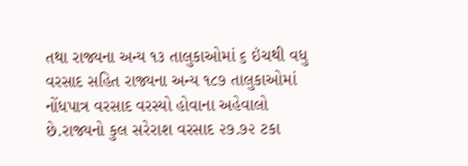તથા રાજ્યના અન્ય ૧૩ તાલુકાઓમાં ૬ ઇંચથી વધુ વરસાદ સહિત રાજ્યના અન્ય ૧૮૭ તાલુકાઓમાં નોંધપાત્ર વરસાદ વરસ્યો હોવાના અહેવાલો છે.રાજ્યનો કુલ સરેરાશ વરસાદ ૨૭.૭૨ ટકા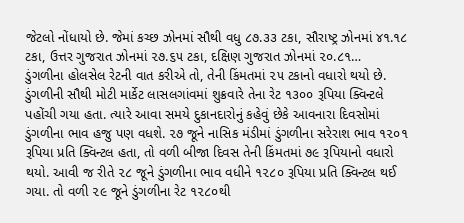જેટલો નોંધાયો છે. જેમાં કચ્છ ઝોનમાં સૌથી વધુ ૮૭.૩૩ ટકા, સૌરાષ્ટ્ર ઝોનમાં ૪૧.૧૮ ટકા, ઉત્તર ગુજરાત ઝોનમાં ૨૭.૬૫ ટકા, દક્ષિણ ગુજરાત ઝોનમાં ૨૦.૮૧…
ડુંગળીના હોલસેલ રેટની વાત કરીએ તો, તેની કિંમતમાં ૨૫ ટકાનો વધારો થયો છે. ડુંગળીની સૌથી મોટી માર્કેટ લાસલગાંવમાં શુક્રવારે તેના રેટ ૧૩૦૦ રૂપિયા ક્વિન્ટલે પહોંચી ગયા હતા. ત્યારે આવા સમયે દુકાનદારોનું કહેવું છેકે આવનારા દિવસોમાં ડુંગળીના ભાવ હજુ પણ વધશે. ૨૭ જૂને નાસિક મંડીમાં ડુંગળીના સરેરાશ ભાવ ૧૨૦૧ રૂપિયા પ્રતિ ક્વિન્ટલ હતા, તો વળી બીજા દિવસ તેની કિંમતમાં ૭૯ રૂપિયાનો વધારો થયો. આવી જ રીતે ૨૮ જૂને ડુંગળીના ભાવ વધીને ૧૨૮૦ રૂપિયા પ્રતિ ક્વિન્ટલ થઈ ગયા. તો વળી ૨૯ જૂને ડુંગળીના રેટ ૧૨૮૦થી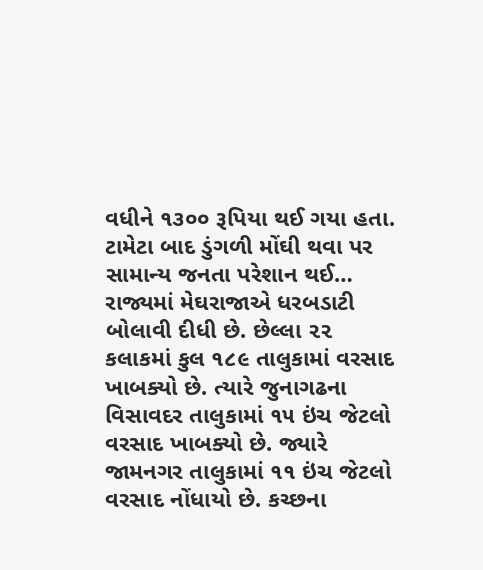વધીને ૧૩૦૦ રૂપિયા થઈ ગયા હતા. ટામેટા બાદ ડુંગળી મોંઘી થવા પર સામાન્ય જનતા પરેશાન થઈ…
રાજ્યમાં મેઘરાજાએ ધરબડાટી બોલાવી દીધી છે. છેલ્લા ૨૨ કલાકમાં કુલ ૧૮૯ તાલુકામાં વરસાદ ખાબક્યો છે. ત્યારે જુનાગઢના વિસાવદર તાલુકામાં ૧૫ ઇંચ જેટલો વરસાદ ખાબક્યો છે. જ્યારે જામનગર તાલુકામાં ૧૧ ઇંચ જેટલો વરસાદ નોંધાયો છે. કચ્છના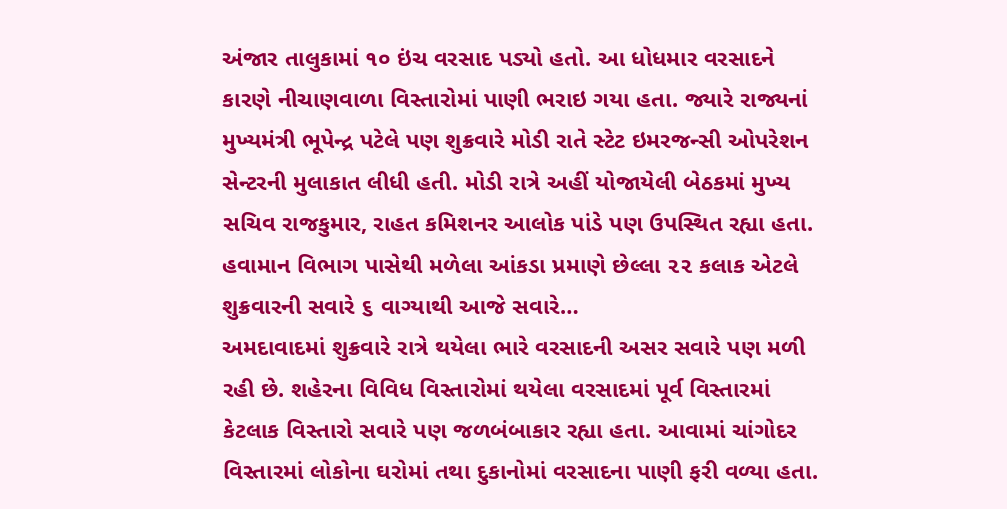અંજાર તાલુકામાં ૧૦ ઇંચ વરસાદ પડ્યો હતો. આ ધોધમાર વરસાદને કારણે નીચાણવાળા વિસ્તારોમાં પાણી ભરાઇ ગયા હતા. જ્યારે રાજ્યનાં મુખ્યમંત્રી ભૂપેન્દ્ર પટેલે પણ શુક્રવારે મોડી રાતે સ્ટેટ ઇમરજન્સી ઓપરેશન સેન્ટરની મુલાકાત લીધી હતી. મોડી રાત્રે અહીં યોજાયેલી બેઠકમાં મુખ્ય સચિવ રાજકુમાર, રાહત કમિશનર આલોક પાંડે પણ ઉપસ્થિત રહ્યા હતા. હવામાન વિભાગ પાસેથી મળેલા આંકડા પ્રમાણે છેલ્લા ૨૨ કલાક એટલે શુક્રવારની સવારે ૬ વાગ્યાથી આજે સવારે…
અમદાવાદમાં શુક્રવારે રાત્રે થયેલા ભારે વરસાદની અસર સવારે પણ મળી રહી છે. શહેરના વિવિધ વિસ્તારોમાં થયેલા વરસાદમાં પૂર્વ વિસ્તારમાં કેટલાક વિસ્તારો સવારે પણ જળબંબાકાર રહ્યા હતા. આવામાં ચાંગોદર વિસ્તારમાં લોકોના ઘરોમાં તથા દુકાનોમાં વરસાદના પાણી ફરી વળ્યા હતા.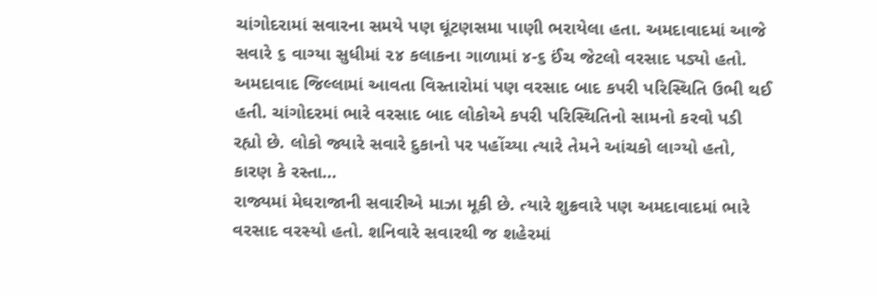ચાંગોદરામાં સવારના સમયે પણ ઘૂંટણસમા પાણી ભરાયેલા હતા. અમદાવાદમાં આજે સવારે ૬ વાગ્યા સુધીમાં ૨૪ કલાકના ગાળામાં ૪-૬ ઈંચ જેટલો વરસાદ પડ્યો હતો. અમદાવાદ જિલ્લામાં આવતા વિસ્તારોમાં પણ વરસાદ બાદ કપરી પરિસ્થિતિ ઉભી થઈ હતી. ચાંગોદરમાં ભારે વરસાદ બાદ લોકોએ કપરી પરિસ્થિતિનો સામનો કરવો પડી રહ્યો છે. લોકો જ્યારે સવારે દુકાનો પર પહોંચ્યા ત્યારે તેમને આંચકો લાગ્યો હતો, કારણ કે રસ્તા…
રાજ્યમાં મેઘરાજાની સવારીએ માઝા મૂકી છે. ત્યારે શુક્રવારે પણ અમદાવાદમાં ભારે વરસાદ વરસ્યો હતો. શનિવારે સવારથી જ શહેરમાં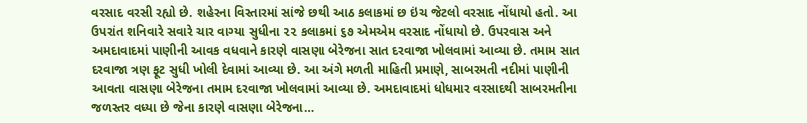વરસાદ વરસી રહ્યો છે. શહેરના વિસ્તારમાં સાંજે છથી આઠ કલાકમાં છ ઇંચ જેટલો વરસાદ નોંધાયો હતો. આ ઉપરાંત શનિવારે સવારે ચાર વાગ્યા સુધીના ૨૨ કલાકમાં ૬૭ એમએમ વરસાદ નોંધાયો છે. ઉપરવાસ અને અમદાવાદમાં પાણીની આવક વધવાને કારણે વાસણા બેરેજના સાત દરવાજા ખોલવામાં આવ્યા છે. તમામ સાત દરવાજા ત્રણ ફૂટ સુધી ખોલી દેવામાં આવ્યા છે. આ અંગે મળતી માહિતી પ્રમાણે, સાબરમતી નદીમાં પાણીની આવતા વાસણા બેરેજના તમામ દરવાજા ખોલવામાં આવ્યા છે. અમદાવાદમાં ધોધમાર વરસાદથી સાબરમતીના જળસ્તર વધ્યા છે જેના કારણે વાસણા બેરેજના…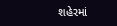શહેરમાં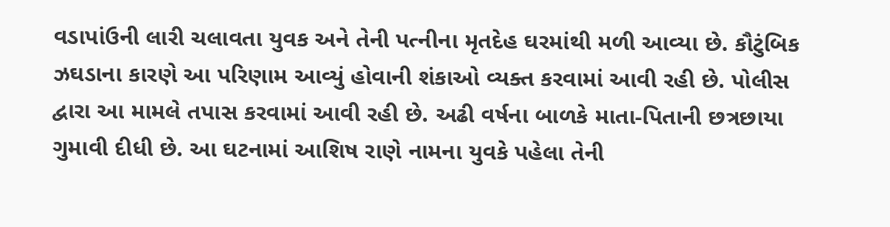વડાપાંઉની લારી ચલાવતા યુવક અને તેની પત્નીના મૃતદેહ ઘરમાંથી મળી આવ્યા છે. કૌટુંબિક ઝઘડાના કારણે આ પરિણામ આવ્યું હોવાની શંકાઓ વ્યક્ત કરવામાં આવી રહી છે. પોલીસ દ્વારા આ મામલે તપાસ કરવામાં આવી રહી છે. અઢી વર્ષના બાળકે માતા-પિતાની છત્રછાયા ગુમાવી દીધી છે. આ ઘટનામાં આશિષ રાણે નામના યુવકે પહેલા તેની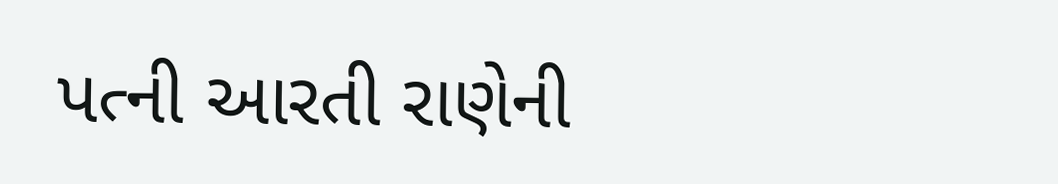પત્ની આરતી રાણેની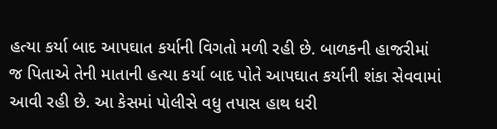હત્યા કર્યા બાદ આપઘાત કર્યાની વિગતો મળી રહી છે. બાળકની હાજરીમાં જ પિતાએ તેની માતાની હત્યા કર્યા બાદ પોતે આપઘાત કર્યાની શંકા સેવવામાં આવી રહી છે. આ કેસમાં પોલીસે વધુ તપાસ હાથ ધરી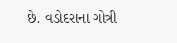છે. વડોદરાના ગોત્રી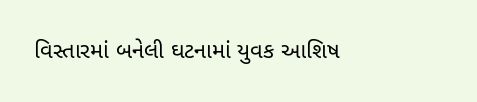વિસ્તારમાં બનેલી ઘટનામાં યુવક આશિષ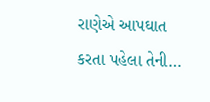રાણેએ આપઘાત કરતા પહેલા તેની…